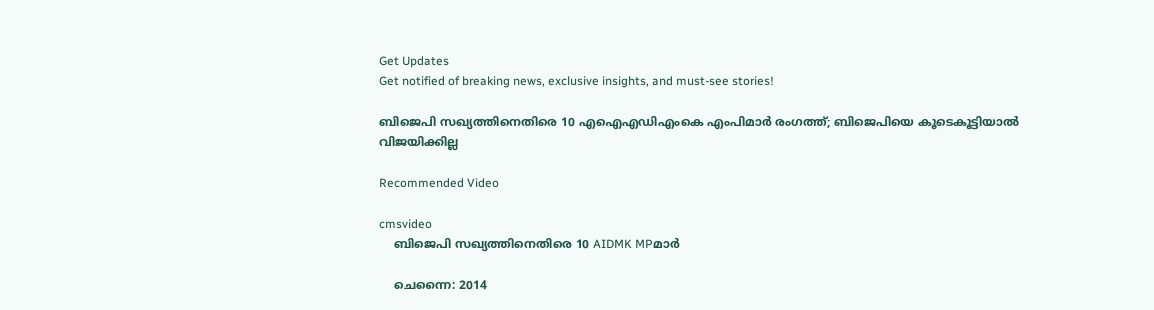Get Updates
Get notified of breaking news, exclusive insights, and must-see stories!

ബിജെപി സഖ്യത്തിനെതിരെ 10 എഐഎഡിഎംകെ എംപിമാര്‍ രംഗത്ത്; ബിജെപിയെ കൂടെകൂട്ടിയാല്‍ വിജയിക്കില്ല

Recommended Video

cmsvideo
    ബിജെപി സഖ്യത്തിനെതിരെ 10 AIDMK MPമാര്‍

    ചെന്നൈ: 2014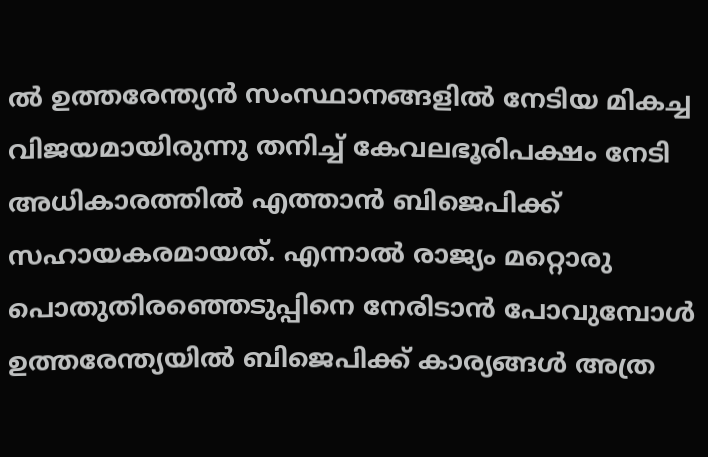ല്‍ ഉത്തരേന്ത്യന്‍ സംസ്ഥാനങ്ങളില്‍ നേടിയ മികച്ച വിജയമായിരുന്നു തനിച്ച് കേവലഭൂരിപക്ഷം നേടി അധികാരത്തില്‍ എത്താന്‍ ബിജെപിക്ക് സഹായകരമായത്. എന്നാല്‍ രാജ്യം മറ്റൊരു പൊതുതിരഞ്ഞെടുപ്പിനെ നേരിടാന്‍ പോവുമ്പോള്‍ ഉത്തരേന്ത്യയില്‍ ബിജെപിക്ക് കാര്യങ്ങള്‍ അത്ര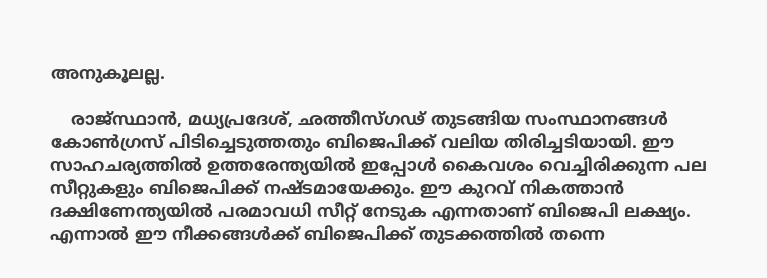അനുകൂലല്ല.

    രാജ്സ്ഥാന്‍, മധ്യപ്രദേശ്, ഛത്തീസ്ഗഢ് തുടങ്ങിയ സംസ്ഥാനങ്ങള്‍ കോണ്‍ഗ്രസ് പിടിച്ചെടുത്തതും ബിജെപിക്ക് വലിയ തിരിച്ചടിയായി. ഈ സാഹചര്യത്തില്‍ ഉത്തരേന്ത്യയില്‍ ഇപ്പോള്‍ കൈവശം വെച്ചിരിക്കുന്ന പല സീറ്റുകളും ബിജെപിക്ക് നഷ്ടമായേക്കും. ഈ കുറവ് നികത്താന്‍ ദക്ഷിണേന്ത്യയില്‍ പരമാവധി സീറ്റ് നേടുക എന്നതാണ് ബിജെപി ലക്ഷ്യം. എന്നാല്‍ ഈ നീക്കങ്ങള്‍ക്ക് ബിജെപിക്ക് തുടക്കത്തില്‍ തന്നെ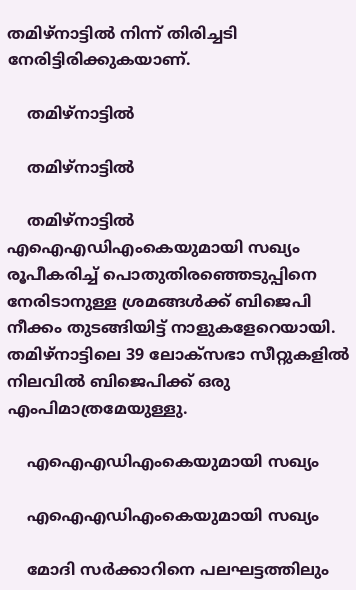തമിഴ്‌നാട്ടില്‍ നിന്ന് തിരിച്ചടി നേരിട്ടിരിക്കുകയാണ്.

    തമിഴ്‌നാട്ടില്‍

    തമിഴ്‌നാട്ടില്‍

    തമിഴ്‌നാട്ടില്‍ എഐഎഡിഎംകെയുമായി സഖ്യം രൂപീകരിച്ച് പൊതുതിരഞ്ഞെടുപ്പിനെ നേരിടാനുള്ള ശ്രമങ്ങള്‍ക്ക് ബിജെപി നീക്കം തുടങ്ങിയിട്ട് നാളുകളേറെയായി. തമിഴ്‌നാട്ടിലെ 39 ലോക്‌സഭാ സീറ്റുകളില്‍ നിലവില്‍ ബിജെപിക്ക് ഒരു എംപിമാത്രമേയുള്ളു.

    എഐഎഡിഎംകെയുമായി സഖ്യം

    എഐഎഡിഎംകെയുമായി സഖ്യം

    മോദി സര്‍ക്കാറിനെ പലഘട്ടത്തിലും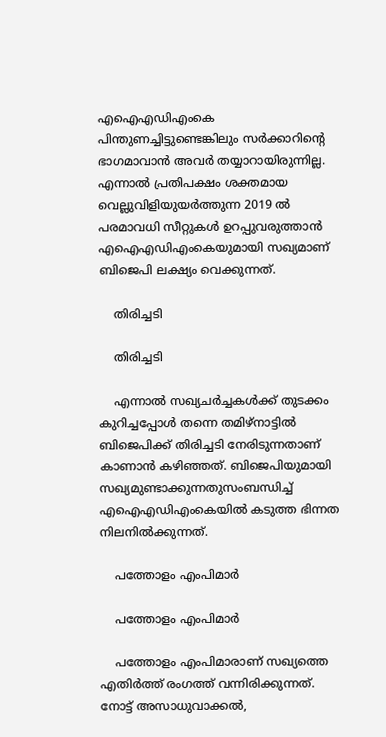എഐഎഡിഎംകെ പിന്തുണച്ചിട്ടുണ്ടെങ്കിലും സര്‍ക്കാറിന്റെ ഭാഗമാവാന്‍ അവര്‍ തയ്യാറായിരുന്നില്ല. എന്നാല്‍ പ്രതിപക്ഷം ശക്തമായ വെല്ലുവിളിയുയര്‍ത്തുന്ന 2019 ല്‍ പരമാവധി സീറ്റുകള്‍ ഉറപ്പുവരുത്താന്‍ എഐഎഡിഎംകെയുമായി സഖ്യമാണ് ബിജെപി ലക്ഷ്യം വെക്കുന്നത്.

    തിരിച്ചടി

    തിരിച്ചടി

    എന്നാല്‍ സഖ്യചര്‍ച്ചകള്‍ക്ക് തുടക്കം കുറിച്ചപ്പോള്‍ തന്നെ തമിഴ്‌നാട്ടില്‍ ബിജെപിക്ക് തിരിച്ചടി നേരിടുന്നതാണ് കാണാന്‍ കഴിഞ്ഞത്. ബിജെപിയുമായി സഖ്യമുണ്ടാക്കുന്നതുസംബന്ധിച്ച് എഐഎഡിഎംകെയില്‍ കടുത്ത ഭിന്നത നിലനില്‍ക്കുന്നത്.

    പത്തോളം എംപിമാര്‍

    പത്തോളം എംപിമാര്‍

    പത്തോളം എംപിമാരാണ് സഖ്യത്തെ എതിര്‍ത്ത് രംഗത്ത് വന്നിരിക്കുന്നത്. നോട്ട് അസാധുവാക്കല്‍,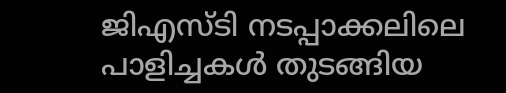ജിഎസ്ടി നടപ്പാക്കലിലെ പാളിച്ചകള്‍ തുടങ്ങിയ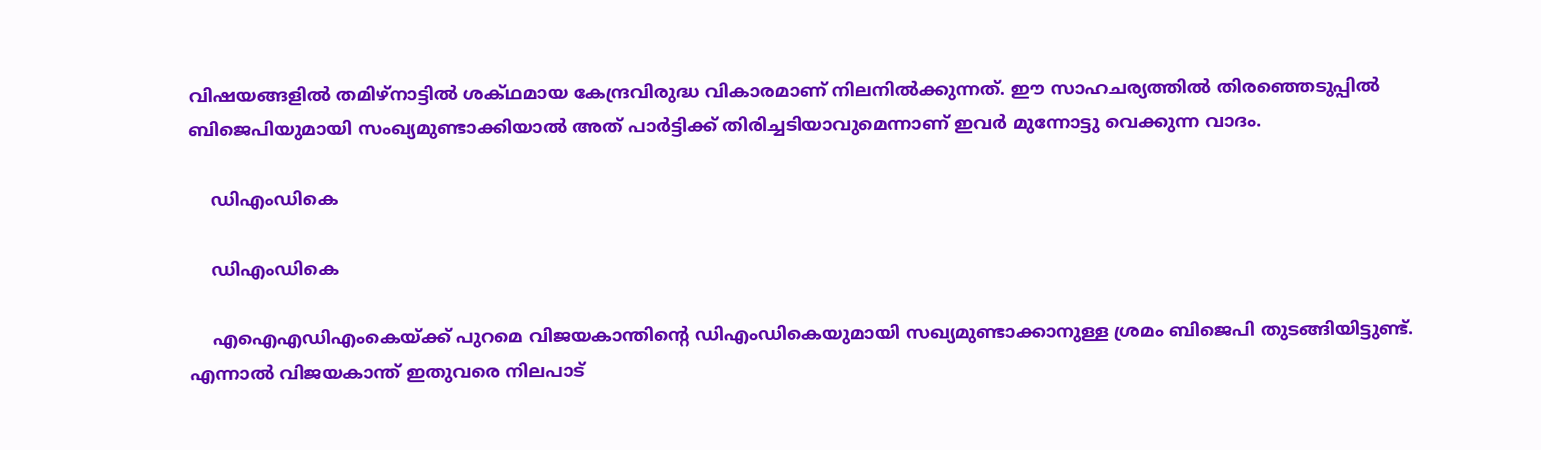വിഷയങ്ങളില്‍ തമിഴ്‌നാട്ടില്‍ ശക്ഥമായ കേന്ദ്രവിരുദ്ധ വികാരമാണ് നിലനില്‍ക്കുന്നത്. ഈ സാഹചര്യത്തില്‍ തിരഞ്ഞെടുപ്പില്‍ ബിജെപിയുമായി സംഖ്യമുണ്ടാക്കിയാല്‍ അത് പാര്‍ട്ടിക്ക് തിരിച്ചടിയാവുമെന്നാണ് ഇവര്‍ മുന്നോട്ടു വെക്കുന്ന വാദം.

    ഡിഎംഡികെ

    ഡിഎംഡികെ

    എഐഎഡിഎംകെയ്ക്ക് പുറമെ വിജയകാന്തിന്റെ ഡിഎംഡികെയുമായി സഖ്യമുണ്ടാക്കാനുള്ള ശ്രമം ബിജെപി തുടങ്ങിയിട്ടുണ്ട്. എന്നാല്‍ വിജയകാന്ത് ഇതുവരെ നിലപാട്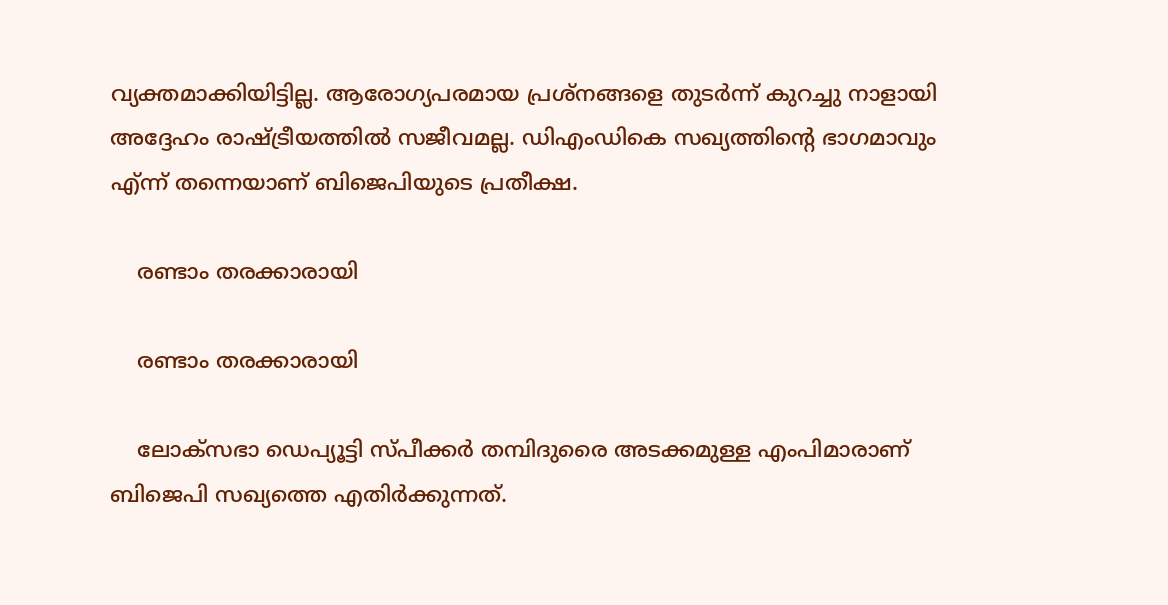വ്യക്തമാക്കിയിട്ടില്ല. ആരോഗ്യപരമായ പ്രശ്‌നങ്ങളെ തുടര്‍ന്ന് കുറച്ചു നാളായി അദ്ദേഹം രാഷ്ട്രീയത്തില്‍ സജീവമല്ല. ഡിഎംഡികെ സഖ്യത്തിന്റെ ഭാഗമാവും എ്ന്ന് തന്നെയാണ് ബിജെപിയുടെ പ്രതീക്ഷ.

    രണ്ടാം തരക്കാരായി

    രണ്ടാം തരക്കാരായി

    ലോക്‌സഭാ ഡെപ്യൂട്ടി സ്പീക്കര്‍ തമ്പിദുരൈ അടക്കമുള്ള എംപിമാരാണ് ബിജെപി സഖ്യത്തെ എതിര്‍ക്കുന്നത്.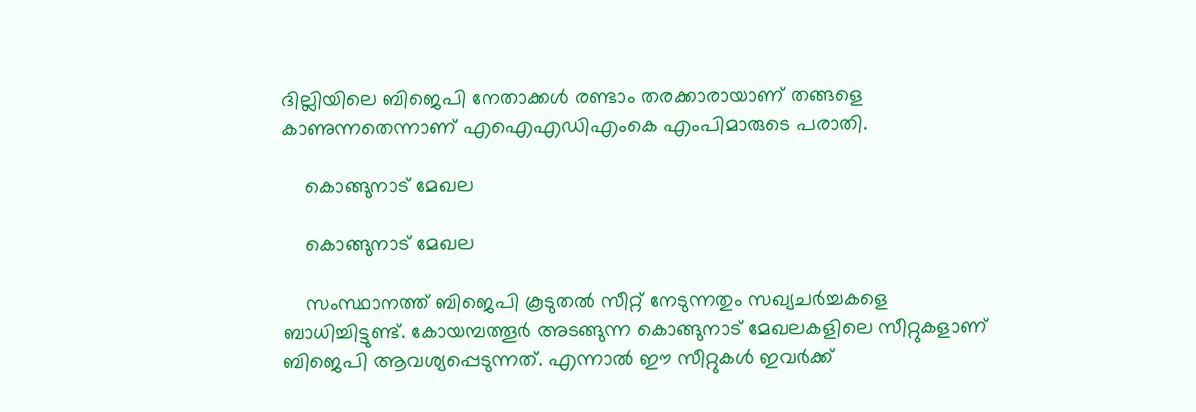ദില്ലിയിലെ ബിജെപി നേതാക്കള്‍ രണ്ടാം തരക്കാരായാണ് തങ്ങളെ കാണുന്നതെന്നാണ് എഐഎഡിഎംകെ എംപിമാരുടെ പരാതി.

    കൊങ്ങുനാട് മേഖല

    കൊങ്ങുനാട് മേഖല

    സംസ്ഥാനത്ത് ബിജെപി കൂടുതല്‍ സീറ്റ് നേടുന്നതും സഖ്യചര്‍ച്ചകളെ ബാധിച്ചിട്ടുണ്ട്. കോയമ്പത്തൂര്‍ അടങ്ങുന്ന കൊങ്ങുനാട് മേഖലകളിലെ സീറ്റുകളാണ് ബിജെപി ആവശ്യപ്പെടുന്നത്. എന്നാല്‍ ഈ സീറ്റുകള്‍ ഇവര്‍ക്ക്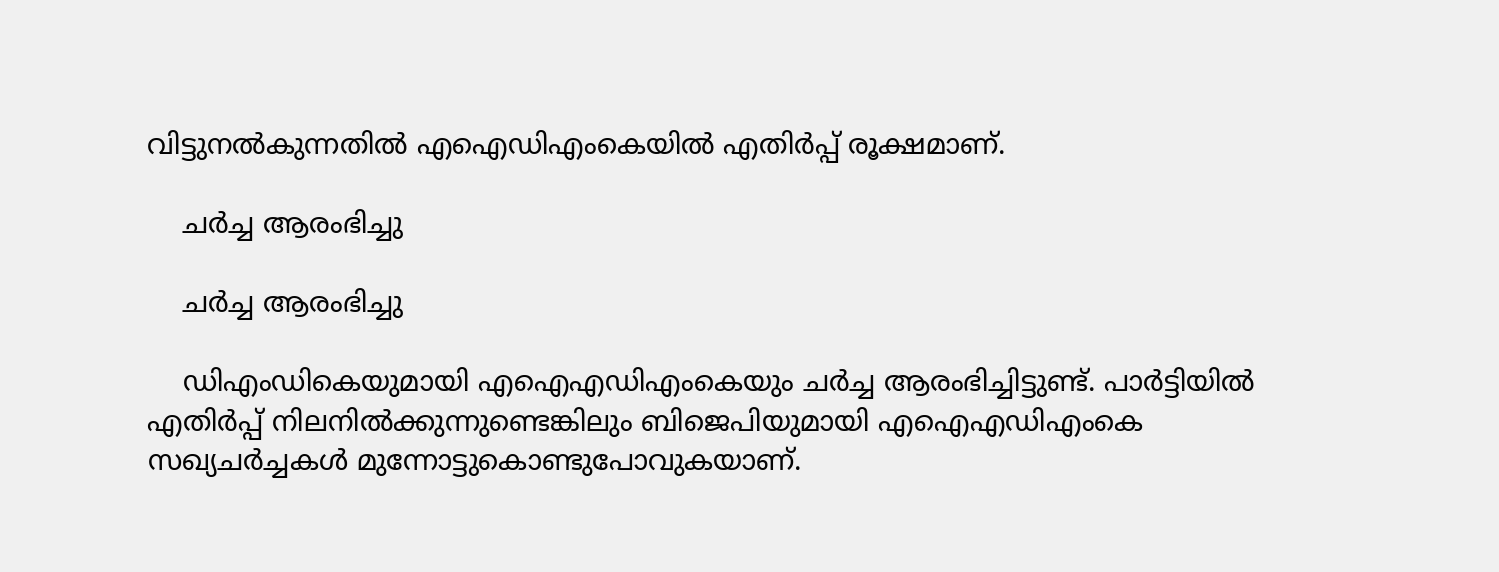വിട്ടുനല്‍കുന്നതില്‍ എഐഡിഎംകെയില്‍ എതിര്‍പ്പ് രൂക്ഷമാണ്.

    ചര്‍ച്ച ആരംഭിച്ചു

    ചര്‍ച്ച ആരംഭിച്ചു

    ഡിഎംഡികെയുമായി എഐഎഡിഎംകെയും ചര്‍ച്ച ആരംഭിച്ചിട്ടുണ്ട്. പാര്‍ട്ടിയില്‍ എതിര്‍പ്പ് നിലനില്‍ക്കുന്നുണ്ടെങ്കിലും ബിജെപിയുമായി എഐഎഡിഎംകെ സഖ്യചര്‍ച്ചകള്‍ മുന്നോട്ടുകൊണ്ടുപോവുകയാണ്.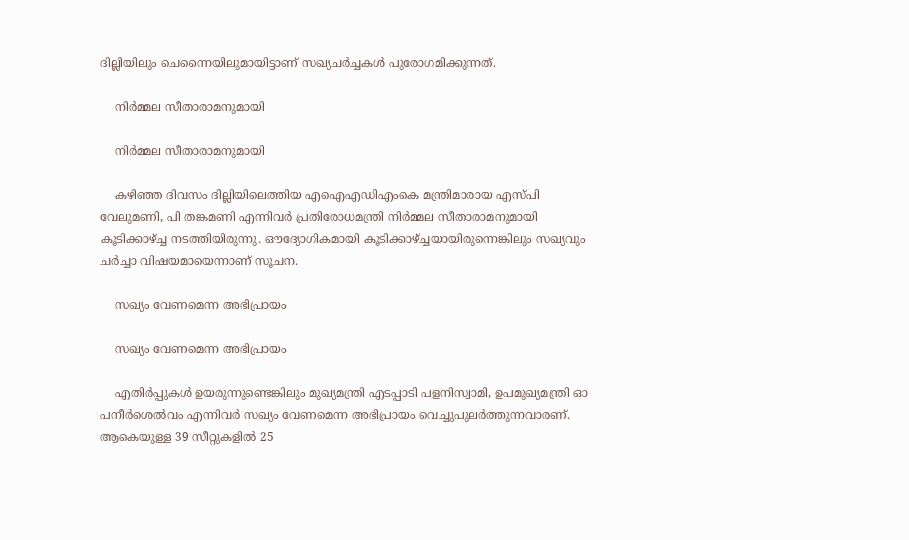ദില്ലിയിലും ചെന്നൈയിലുമായിട്ടാണ് സഖ്യചര്‍ച്ചകള്‍ പുരോഗമിക്കുന്നത്.

    നിര്‍മ്മല സീതാരാമനുമായി

    നിര്‍മ്മല സീതാരാമനുമായി

    കഴിഞ്ഞ ദിവസം ദില്ലിയിലെത്തിയ എഐഎഡിഎംകെ മന്ത്രിമാരായ എസ്പി വേലുമണി, പി തങ്കമണി എന്നിവര്‍ പ്രതിരോധമന്ത്രി നിര്‍മ്മല സീതാരാമനുമായി കൂടിക്കാഴ്ച്ച നടത്തിയിരുന്നു. ഔദ്യോഗികമായി കൂടിക്കാഴ്ച്ചയായിരുന്നെങ്കിലും സഖ്യവും ചര്‍ച്ചാ വിഷയമായെന്നാണ് സൂചന.

    സഖ്യം വേണമെന്ന അഭിപ്രായം

    സഖ്യം വേണമെന്ന അഭിപ്രായം

    എതിര്‍പ്പുകള്‍ ഉയരുന്നുണ്ടെങ്കിലും മുഖ്യമന്ത്രി എടപ്പാടി പളനിസ്വാമി, ഉപമുഖ്യമന്ത്രി ഓ പനീര്‍ശെല്‍വം എന്നിവര്‍ സഖ്യം വേണമെന്ന അഭിപ്രായം വെച്ചുപുലര്‍ത്തുന്നവാരണ്. ആകെയുള്ള 39 സീറ്റുകളില്‍ 25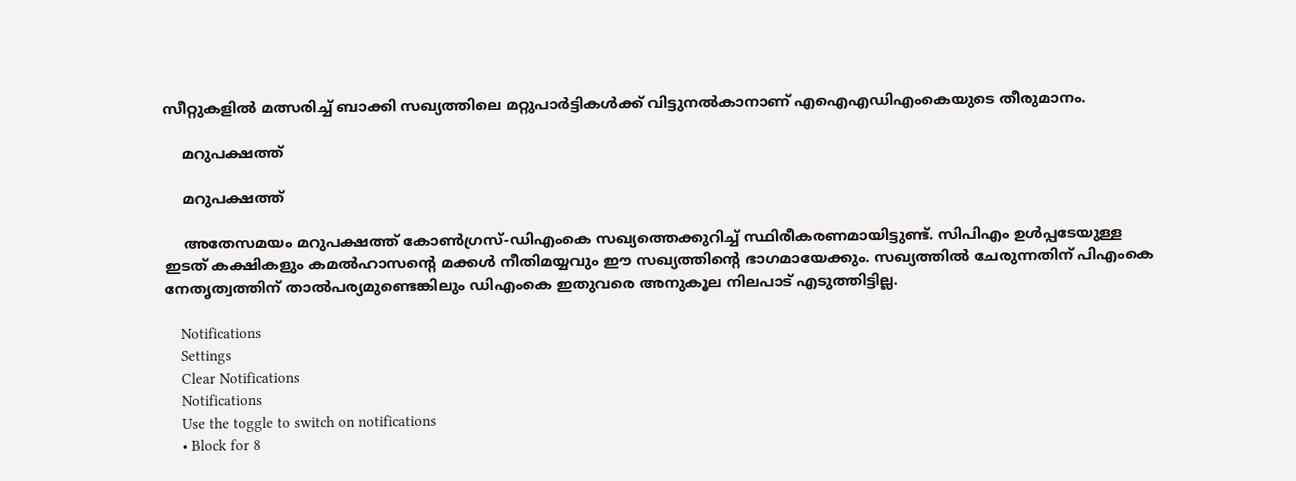സീറ്റുകളില്‍ മത്സരിച്ച് ബാക്കി സഖ്യത്തിലെ മറ്റുപാര്‍ട്ടികള്‍ക്ക് വിട്ടുനല്‍കാനാണ് എഐഎഡിഎംകെയുടെ തീരുമാനം.

    മറുപക്ഷത്ത്

    മറുപക്ഷത്ത്

    അതേസമയം മറുപക്ഷത്ത് കോണ്‍ഗ്രസ്-ഡിഎംകെ സഖ്യത്തെക്കുറിച്ച് സ്ഥിരീകരണമായിട്ടുണ്ട്. സിപിഎം ഉള്‍പ്പടേയുള്ള ഇടത് കക്ഷികളും കമല്‍ഹാസന്റെ മക്കള്‍ നീതിമയ്യവും ഈ സഖ്യത്തിന്റെ ഭാഗമായേക്കും. സഖ്യത്തില്‍ ചേരുന്നതിന് പിഎംകെ നേതൃത്വത്തിന് താല്‍പര്യമുണ്ടെങ്കിലും ഡിഎംകെ ഇതുവരെ അനുകൂല നിലപാട് എടുത്തിട്ടില്ല.

    Notifications
    Settings
    Clear Notifications
    Notifications
    Use the toggle to switch on notifications
    • Block for 8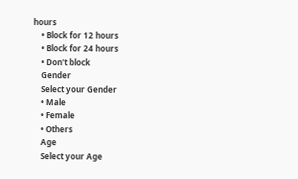hours
    • Block for 12 hours
    • Block for 24 hours
    • Don't block
    Gender
    Select your Gender
    • Male
    • Female
    • Others
    Age
    Select your Age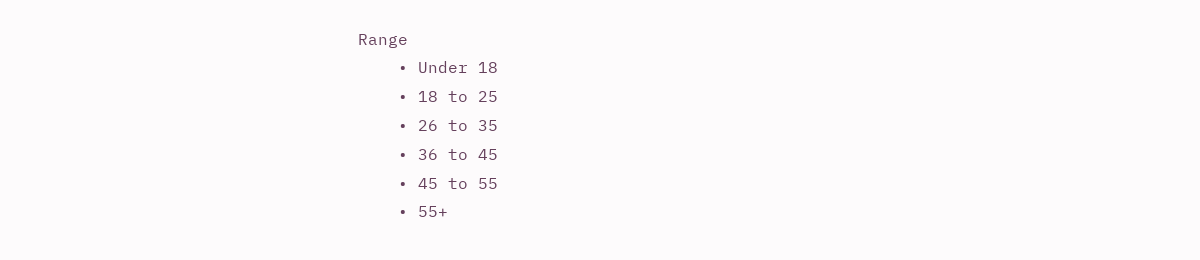Range
    • Under 18
    • 18 to 25
    • 26 to 35
    • 36 to 45
    • 45 to 55
    • 55+